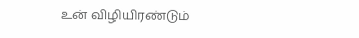உன் விழியிரண்டும்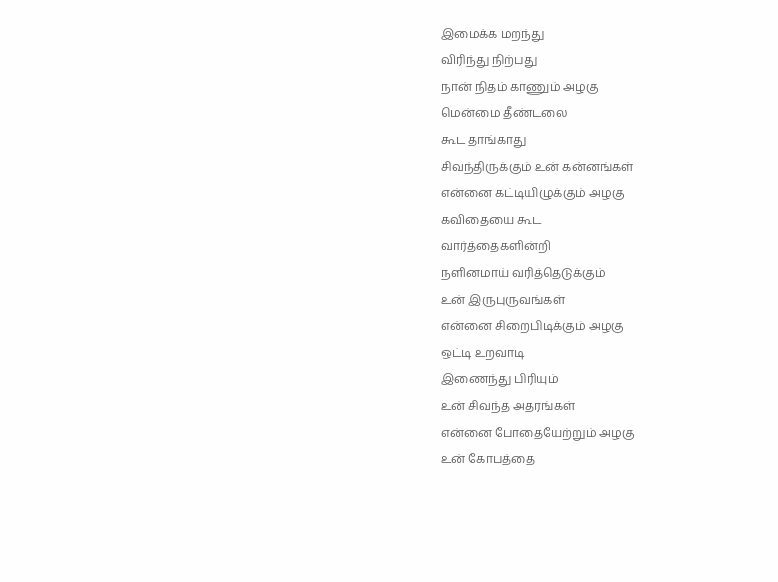இமைக்க மறந்து
விரிந்து நிற்பது
நான் நிதம் காணும் அழகு
மென்மை தீண்டலை
கூட தாங்காது
சிவந்திருக்கும் உன் கன்னங்கள்
என்னை கட்டியிழுக்கும் அழகு
கவிதையை கூட
வார்த்தைகளின்றி
நளினமாய் வரித்தெடுக்கும்
உன் இருபுருவங்கள்
என்னை சிறைபிடிக்கும் அழகு
ஒட்டி உறவாடி
இணைந்து பிரியும்
உன் சிவந்த அதரங்கள்
என்னை போதையேற்றும் அழகு
உன் கோபத்தை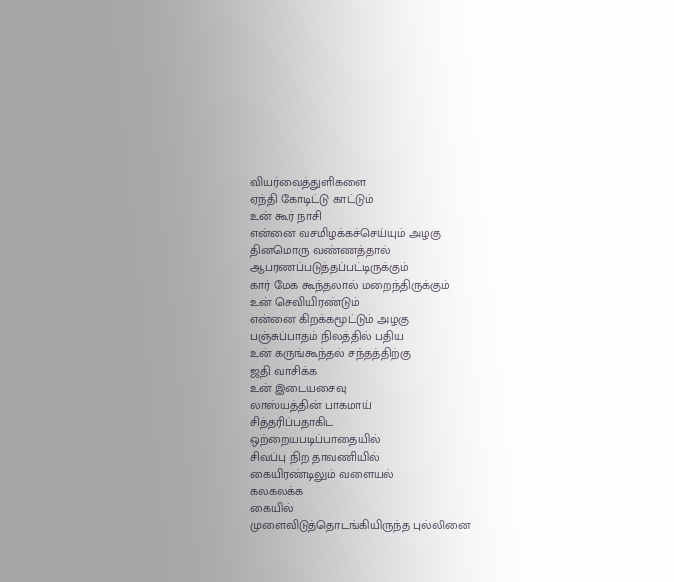வியர்வைத்துளிகளை
ஏந்தி கோடிட்டு காட்டும்
உன் கூர் நாசி
என்னை வசமிழக்கச்செய்யும் அழகு
தினமொரு வண்ணத்தால்
ஆபரணப்படுத்தப்பட்டிருக்கும்
கார் மேக கூந்தலால் மறைந்திருக்கும்
உன் செவியிரண்டும்
என்னை கிறக்கமூட்டும் அழகு
பஞ்சுப்பாதம் நிலத்தில் பதிய
உன் கருங்கூந்தல் சந்தத்திற்கு
ஜதி வாசிக்க
உன் இடையசைவு
லாஸ்யத்தின் பாகமாய்
சித்தரிப்பதாகிட
ஒற்றையபடிப்பாதையில்
சிவப்பு நிற தாவணியில்
கையிரண்டிலும் வளையல்
கலகலக்க
கையில்
முளைவிடுத்தொடங்கியிருந்த புல்லினை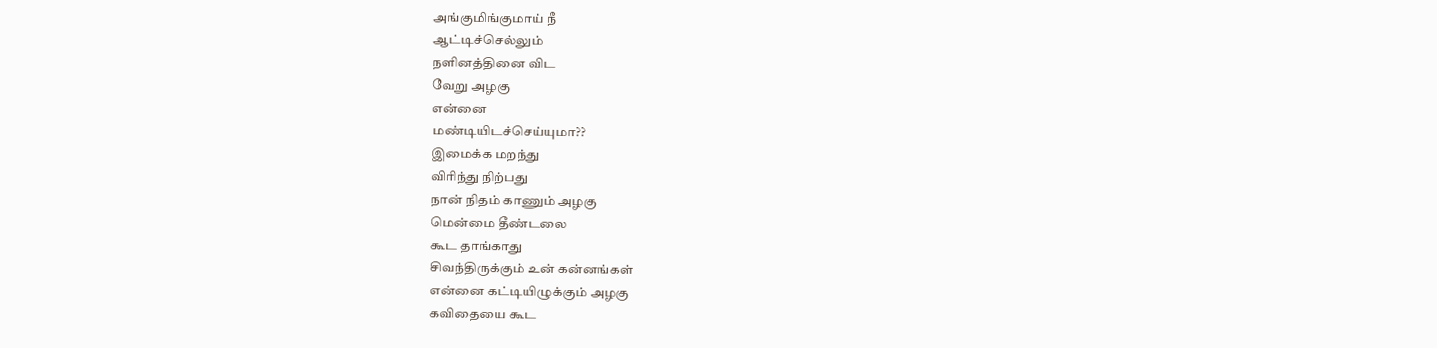அங்குமிங்குமாய் நீ
ஆட்டிச்செல்லும்
நளினத்தினை விட
வேறு அழகு
என்னை
மண்டியிடச்செய்யுமா??
இமைக்க மறந்து
விரிந்து நிற்பது
நான் நிதம் காணும் அழகு
மென்மை தீண்டலை
கூட தாங்காது
சிவந்திருக்கும் உன் கன்னங்கள்
என்னை கட்டியிழுக்கும் அழகு
கவிதையை கூட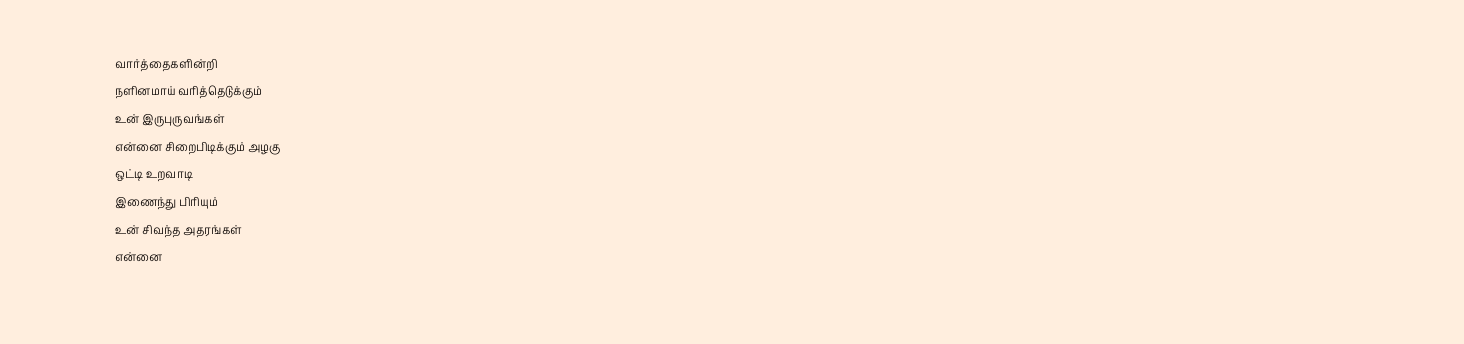வார்த்தைகளின்றி
நளினமாய் வரித்தெடுக்கும்
உன் இருபுருவங்கள்
என்னை சிறைபிடிக்கும் அழகு
ஒட்டி உறவாடி
இணைந்து பிரியும்
உன் சிவந்த அதரங்கள்
என்னை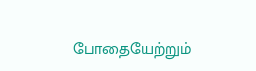போதையேற்றும்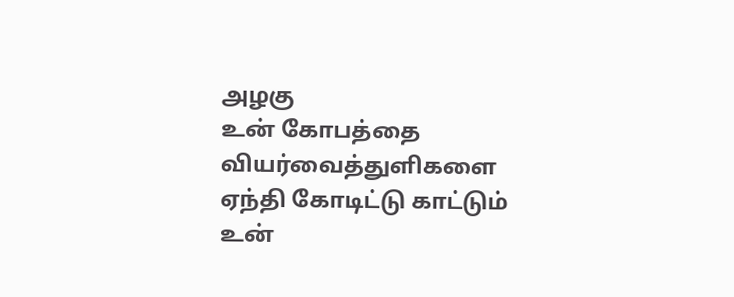அழகு
உன் கோபத்தை
வியர்வைத்துளிகளை
ஏந்தி கோடிட்டு காட்டும்
உன்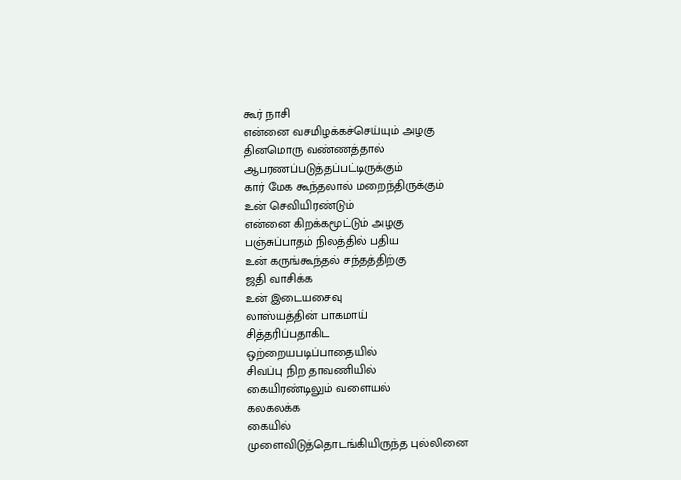கூர் நாசி
என்னை வசமிழக்கச்செய்யும் அழகு
தினமொரு வண்ணத்தால்
ஆபரணப்படுத்தப்பட்டிருக்கும்
கார் மேக கூந்தலால் மறைந்திருக்கும்
உன் செவியிரண்டும்
என்னை கிறக்கமூட்டும் அழகு
பஞ்சுப்பாதம் நிலத்தில் பதிய
உன் கருங்கூந்தல் சந்தத்திற்கு
ஜதி வாசிக்க
உன் இடையசைவு
லாஸ்யத்தின் பாகமாய்
சித்தரிப்பதாகிட
ஒற்றையபடிப்பாதையில்
சிவப்பு நிற தாவணியில்
கையிரண்டிலும் வளையல்
கலகலக்க
கையில்
முளைவிடுத்தொடங்கியிருந்த புல்லினை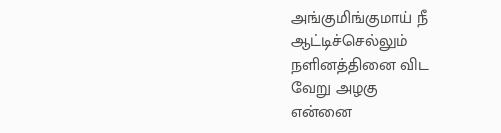அங்குமிங்குமாய் நீ
ஆட்டிச்செல்லும்
நளினத்தினை விட
வேறு அழகு
என்னை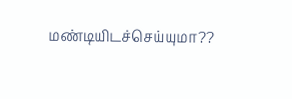மண்டியிடச்செய்யுமா??